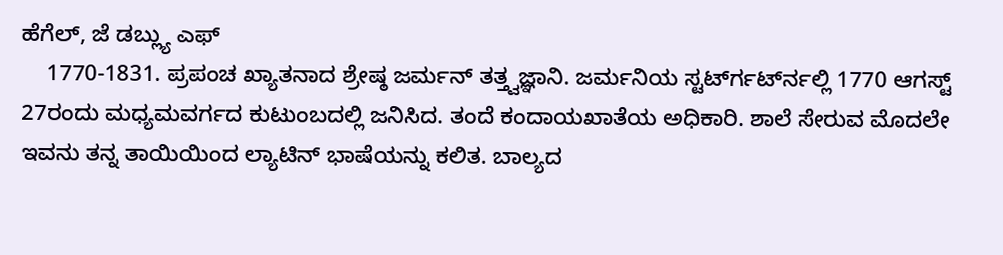ಹೆಗೆಲ್, ಜೆ ಡಬ್ಲ್ಯು ಎಫ್
    1770-1831. ಪ್ರಪಂಚ ಖ್ಯಾತನಾದ ಶ್ರೇಷ್ಠ ಜರ್ಮನ್ ತತ್ತ್ವಜ್ಞಾನಿ. ಜರ್ಮನಿಯ ಸ್ಟರ್ಟ್‍ಗರ್ಟ್‍ನಲ್ಲಿ 1770 ಆಗಸ್ಟ್ 27ರಂದು ಮಧ್ಯಮವರ್ಗದ ಕುಟುಂಬದಲ್ಲಿ ಜನಿಸಿದ. ತಂದೆ ಕಂದಾಯಖಾತೆಯ ಅಧಿಕಾರಿ. ಶಾಲೆ ಸೇರುವ ಮೊದಲೇ ಇವನು ತನ್ನ ತಾಯಿಯಿಂದ ಲ್ಯಾಟಿನ್ ಭಾಷೆಯನ್ನು ಕಲಿತ. ಬಾಲ್ಯದ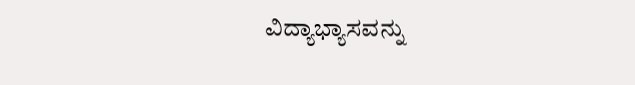ವಿದ್ಯಾಭ್ಯಾಸವನ್ನು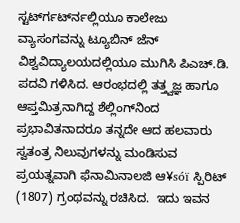ಸ್ಟರ್ಟ್‍ಗರ್ಟ್‍ನಲ್ಲಿಯೂ ಕಾಲೇಜು ವ್ಯಾಸಂಗವನ್ನು ಟ್ಯೂಬಿನ್ ಜೆನ್ ವಿಶ್ವವಿದ್ಯಾಲಯದಲ್ಲಿಯೂ ಮುಗಿಸಿ ಪಿಎಚ್.ಡಿ. ಪದವಿ ಗಳಿಸಿದ. ಆರಂಭದಲ್ಲಿ ತತ್ತ್ವಜ್ಞ ಹಾಗೂ ಆಪ್ತಮಿತ್ರನಾಗಿದ್ದ ಶೆಲ್ಲಿಂಗ್‍ನಿಂದ ಪ್ರಭಾವಿತನಾದರೂ ತನ್ನದೇ ಆದ ಹಲವಾರು ಸ್ವತಂತ್ರ ನಿಲುವುಗಳನ್ನು ಮಂಡಿಸುವ ಪ್ರಯತ್ನವಾಗಿ ಫೆನಾಮಿನಾಲಜಿ ಆ¥sóï ಸ್ಪಿರಿಟ್ (1807) ಗ್ರಂಥವನ್ನು ರಚಿಸಿದ.  ಇದು ಇವನ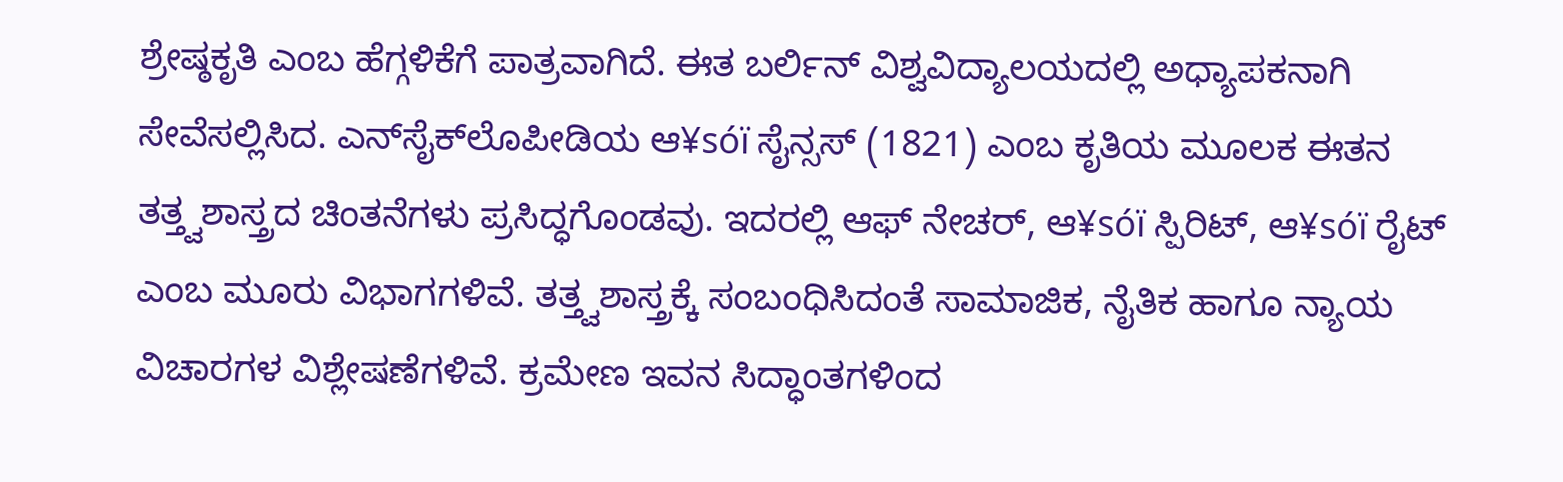ಶ್ರೇಷ್ಠಕೃತಿ ಎಂಬ ಹೆಗ್ಗಳಿಕೆಗೆ ಪಾತ್ರವಾಗಿದೆ. ಈತ ಬರ್ಲಿನ್ ವಿಶ್ವವಿದ್ಯಾಲಯದಲ್ಲಿ ಅಧ್ಯಾಪಕನಾಗಿ ಸೇವೆಸಲ್ಲಿಸಿದ. ಎನ್‍ಸೈಕ್‍ಲೊಪೀಡಿಯ ಆ¥sóï ಸೈನ್ಸಸ್ (1821) ಎಂಬ ಕೃತಿಯ ಮೂಲಕ ಈತನ ತತ್ತ್ವಶಾಸ್ತ್ರದ ಚಿಂತನೆಗಳು ಪ್ರಸಿದ್ಧಗೊಂಡವು. ಇದರಲ್ಲಿ ಆಫ್ ನೇಚರ್, ಆ¥sóï ಸ್ಪಿರಿಟ್, ಆ¥sóï ರೈಟ್ ಎಂಬ ಮೂರು ವಿಭಾಗಗಳಿವೆ. ತತ್ತ್ವಶಾಸ್ತ್ರಕ್ಕೆ ಸಂಬಂಧಿಸಿದಂತೆ ಸಾಮಾಜಿಕ, ನೈತಿಕ ಹಾಗೂ ನ್ಯಾಯ ವಿಚಾರಗಳ ವಿಶ್ಲೇಷಣೆಗಳಿವೆ. ಕ್ರಮೇಣ ಇವನ ಸಿದ್ಧಾಂತಗಳಿಂದ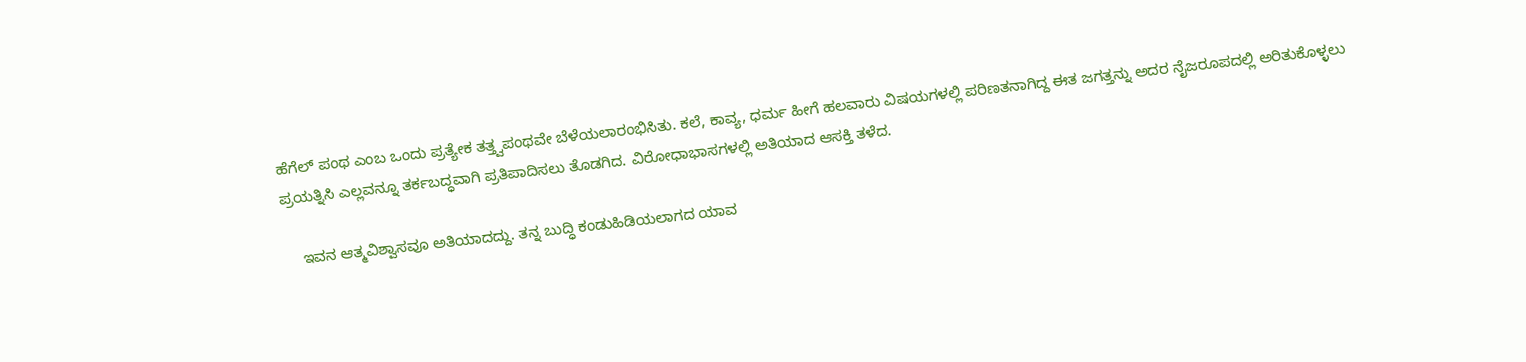ಹೆಗೆಲ್ ಪಂಥ ಎಂಬ ಒಂದು ಪ್ರತ್ಯೇಕ ತತ್ತ್ವಪಂಥವೇ ಬೆಳೆಯಲಾರಂಭಿಸಿತು. ಕಲೆ, ಕಾವ್ಯ, ಧರ್ಮ ಹೀಗೆ ಹಲವಾರು ವಿಷಯಗಳಲ್ಲಿ ಪರಿಣತನಾಗಿದ್ದ ಈತ ಜಗತ್ತನ್ನು ಅದರ ನೈಜರೂಪದಲ್ಲಿ ಅರಿತುಕೊಳ್ಳಲು ಪ್ರಯತ್ನಿಸಿ ಎಲ್ಲವನ್ನೂ ತರ್ಕಬದ್ಧವಾಗಿ ಪ್ರತಿಪಾದಿಸಲು ತೊಡಗಿದ. ವಿರೋಧಾಭಾಸಗಳಲ್ಲಿ ಅತಿಯಾದ ಆಸಕ್ತಿ ತಳೆದ.

    ಇವನ ಆತ್ಮವಿಶ್ವಾಸವೂ ಅತಿಯಾದದ್ದು. ತನ್ನ ಬುದ್ಧಿ ಕಂಡುಹಿಡಿಯಲಾಗದ ಯಾವ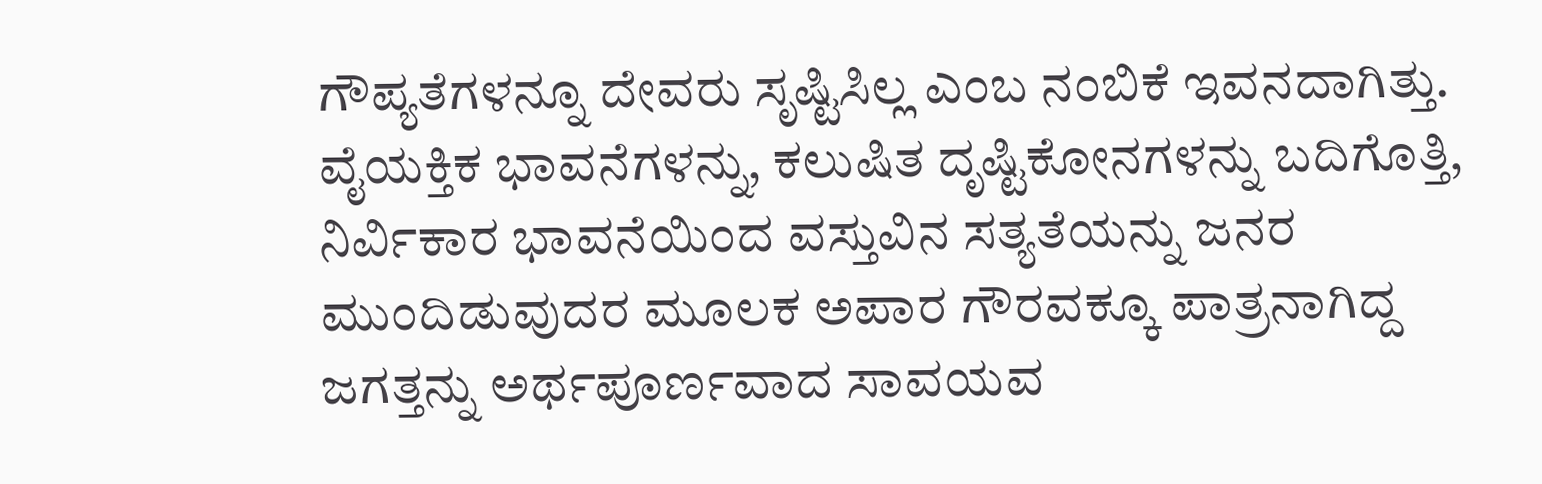ಗೌಪ್ಯತೆಗಳನ್ನೂ ದೇವರು ಸೃಷ್ಟಿಸಿಲ್ಲ ಎಂಬ ನಂಬಿಕೆ ಇವನದಾಗಿತ್ತು. ವೈಯಕ್ತಿಕ ಭಾವನೆಗಳನ್ನು, ಕಲುಷಿತ ದೃಷ್ಟಿಕೋನಗಳನ್ನು ಬದಿಗೊತ್ತಿ, ನಿರ್ವಿಕಾರ ಭಾವನೆಯಿಂದ ವಸ್ತುವಿನ ಸತ್ಯತೆಯನ್ನು ಜನರ ಮುಂದಿಡುವುದರ ಮೂಲಕ ಅಪಾರ ಗೌರವಕ್ಕೂ ಪಾತ್ರನಾಗಿದ್ದ ಜಗತ್ತನ್ನು ಅರ್ಥಪೂರ್ಣವಾದ ಸಾವಯವ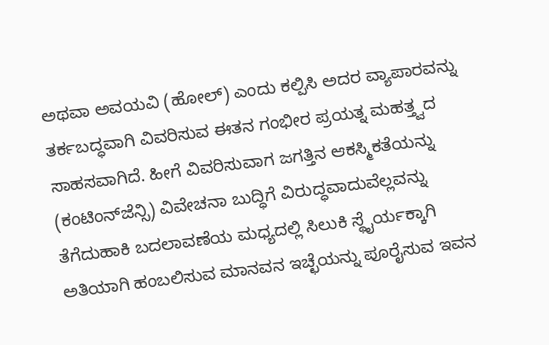ಅಥವಾ ಅವಯವಿ (ಹೋಲ್) ಎಂದು ಕಲ್ಪಿಸಿ ಅದರ ವ್ಯಾಪಾರವನ್ನು ತರ್ಕಬದ್ಧವಾಗಿ ವಿವರಿಸುವ ಈತನ ಗಂಭೀರ ಪ್ರಯತ್ನ ಮಹತ್ತ್ವದ ಸಾಹಸವಾಗಿದೆ. ಹೀಗೆ ವಿವರಿಸುವಾಗ ಜಗತ್ತಿನ ಆಕಸ್ಮಿಕತೆಯನ್ನು (ಕಂಟಿಂನ್‍ಜೆನ್ಸಿ) ವಿವೇಚನಾ ಬುದ್ಧಿಗೆ ವಿರುದ್ಧವಾದುವೆಲ್ಲವನ್ನು ತೆಗೆದುಹಾಕಿ ಬದಲಾವಣೆಯ ಮಧ್ಯದಲ್ಲಿ ಸಿಲುಕಿ ಸ್ಥೈರ್ಯಕ್ಕಾಗಿ ಅತಿಯಾಗಿ ಹಂಬಲಿಸುವ ಮಾನವನ ಇಚ್ಛೆಯನ್ನು ಪೂರೈಸುವ ಇವನ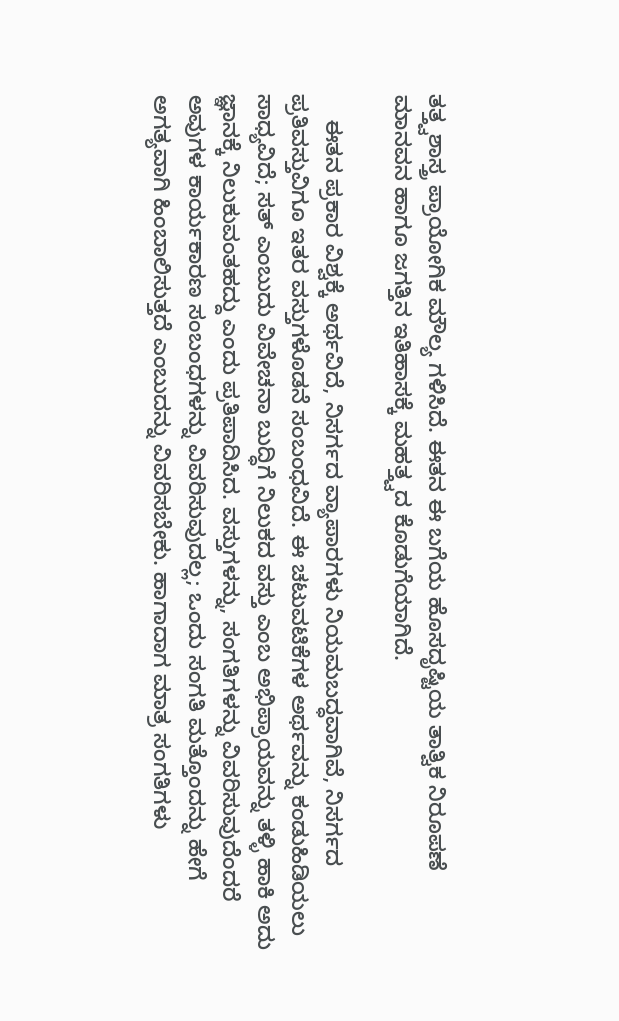ತತ್ತ್ವಶಾಸ್ತ್ರ ಪ್ರಾಯೋಗಿಕ ಮೌಲ್ಯ ಗಳಿಸಿದೆ. ಈತನ ಈ ಬಗೆಯ ಹೊಸದೃಷ್ಟಿಯ ತಾತ್ವಿಕ ನಿರೂಪಣೆ ಮಾನವನ ಹಾಗೂ ಜಗತ್ತಿನ ಇತಿಹಾಸಕ್ಕೆ ಮಹತ್ತ್ವದ ಕೊಡುಗೆಯಾಗಿದೆ.

    ಈತನ ಪ್ರಕಾರ ವಿಶ್ವಕ್ಕೆ ಅರ್ಥವಿದೆ, ನಿಸರ್ಗದ ವ್ಯಾಪಾರಗಳು ನಿಯಮಬದ್ಧವಾಗಿವೆ, ನಿಸರ್ಗದ ಪ್ರತಿವಸ್ತುವಿಗೂ ಇತರ ವಸ್ತುಗಳೊಡನೆ ಸಂಬಂಧವಿದೆ. ಈ ಚಟುವಟಿಕೆಗಳ ಅರ್ಥವನ್ನು ಕಂಡುಹಿಡಿಯಲು ಸಾಧ್ಯವಿದೆ; ಸತ್ ಎಂಬುದು ವಿವೇಚನಾ ಬುದ್ಧಿಗೆ ನಿಲುಕದ ವಸ್ತು ಎಂಬ ಅಭಿಪ್ರಾಯವನ್ನು ತಳ್ಳಿ ಹಾಕಿ ಅದು ಜ್ಞಾನಕ್ಕೆ ನಿಲುಕುವಂತಹದ್ದು ಎಂದು ಪ್ರತಿಪಾದಿಸಿದ. ವಸ್ತುಗಳನ್ನು, ಸಂಗತಿಗಳನ್ನು ವಿವರಿಸುವುದೆಂದರೆ ಅವುಗಳ ಕಾರ್ಯಕಾರಣ ಸಂಬಂಧಗಳನ್ನು ವಿವರಿಸುವುದಲ್ಲ; ಒಂದು ಸಂಗತಿ ಮತ್ತೊಂದನ್ನು ಹೇಗೆ ಅಗತ್ಯವಾಗಿ ಹಿಂಬಾಲಿಸುತ್ತದೆ ಎಂಬುದನ್ನು ವಿವರಿಸಬೇಕು. ಹಾಗಾದಾಗ ಮಾತ್ರ ಸಂಗತಿಗಳು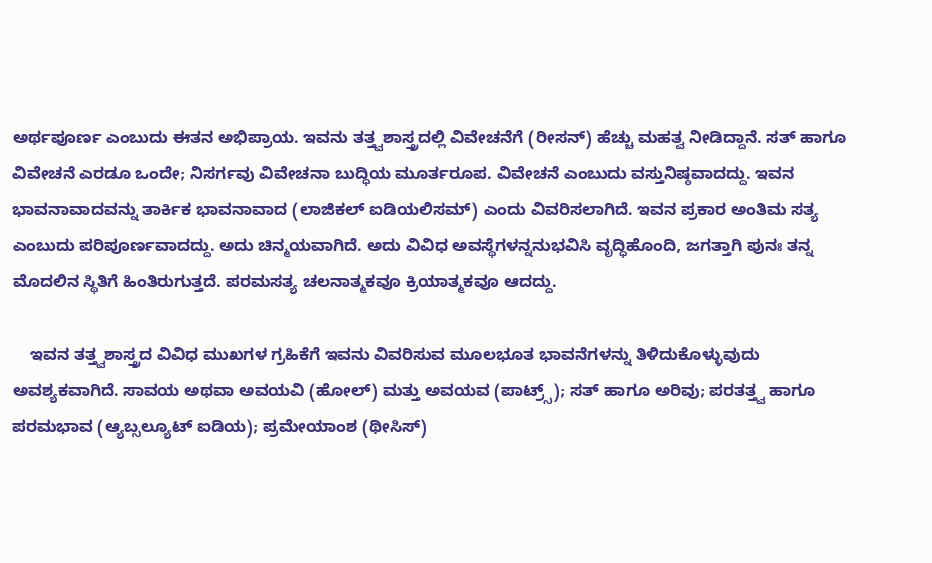ಅರ್ಥಪೂರ್ಣ ಎಂಬುದು ಈತನ ಅಭಿಪ್ರಾಯ. ಇವನು ತತ್ತ್ವಶಾಸ್ತ್ರದಲ್ಲಿ ವಿವೇಚನೆಗೆ (ರೀಸನ್) ಹೆಚ್ಚು ಮಹತ್ವ ನೀಡಿದ್ದಾನೆ. ಸತ್ ಹಾಗೂ ವಿವೇಚನೆ ಎರಡೂ ಒಂದೇ; ನಿಸರ್ಗವು ವಿವೇಚನಾ ಬುದ್ಧಿಯ ಮೂರ್ತರೂಪ. ವಿವೇಚನೆ ಎಂಬುದು ವಸ್ತುನಿಷ್ಠವಾದದ್ದು. ಇವನ ಭಾವನಾವಾದವನ್ನು ತಾರ್ಕಿಕ ಭಾವನಾವಾದ (ಲಾಜಿಕಲ್ ಐಡಿಯಲಿಸಮ್) ಎಂದು ವಿವರಿಸಲಾಗಿದೆ. ಇವನ ಪ್ರಕಾರ ಅಂತಿಮ ಸತ್ಯ ಎಂಬುದು ಪರಿಪೂರ್ಣವಾದದ್ದು. ಅದು ಚಿನ್ಮಯವಾಗಿದೆ. ಅದು ವಿವಿಧ ಅವಸ್ಥೆಗಳನ್ನನುಭವಿಸಿ ವೃದ್ಧಿಹೊಂದಿ, ಜಗತ್ತಾಗಿ ಪುನಃ ತನ್ನ ಮೊದಲಿನ ಸ್ಥಿತಿಗೆ ಹಿಂತಿರುಗುತ್ತದೆ. ಪರಮಸತ್ಯ ಚಲನಾತ್ಮಕವೂ ಕ್ರಿಯಾತ್ಮಕವೂ ಆದದ್ದು.

    ಇವನ ತತ್ತ್ವಶಾಸ್ತ್ರದ ವಿವಿಧ ಮುಖಗಳ ಗ್ರಹಿಕೆಗೆ ಇವನು ವಿವರಿಸುವ ಮೂಲಭೂತ ಭಾವನೆಗಳನ್ನು ತಿಳಿದುಕೊಳ್ಳುವುದು ಅವಶ್ಯಕವಾಗಿದೆ. ಸಾವಯ ಅಥವಾ ಅವಯವಿ (ಹೋಲ್) ಮತ್ತು ಅವಯವ (ಪಾಟ್ರ್ಸ್); ಸತ್ ಹಾಗೂ ಅರಿವು; ಪರತತ್ತ್ವ ಹಾಗೂ ಪರಮಭಾವ (ಆ್ಯಬ್ಸಲ್ಯೂಟ್ ಐಡಿಯ); ಪ್ರಮೇಯಾಂಶ (ಥೀಸಿಸ್)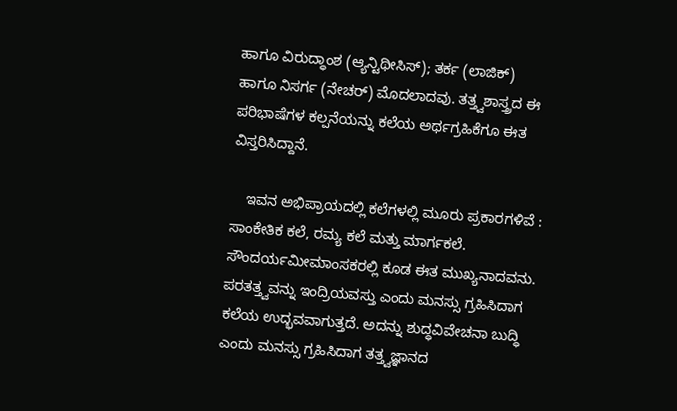ಹಾಗೂ ವಿರುದ್ಧಾಂಶ (ಆ್ಯನ್ಟಿಥೀಸಿಸ್); ತರ್ಕ (ಲಾಜಿಕ್) ಹಾಗೂ ನಿಸರ್ಗ (ನೇಚರ್) ಮೊದಲಾದವು. ತತ್ತ್ವಶಾಸ್ತ್ರದ ಈ ಪರಿಭಾಷೆಗಳ ಕಲ್ಪನೆಯನ್ನು ಕಲೆಯ ಅರ್ಥಗ್ರಹಿಕೆಗೂ ಈತ ವಿಸ್ತರಿಸಿದ್ದಾನೆ.

    ಇವನ ಅಭಿಪ್ರಾಯದಲ್ಲಿ ಕಲೆಗಳಲ್ಲಿ ಮೂರು ಪ್ರಕಾರಗಳಿವೆ : ಸಾಂಕೇತಿಕ ಕಲೆ, ರಮ್ಯ ಕಲೆ ಮತ್ತು ಮಾರ್ಗಕಲೆ. ಸೌಂದರ್ಯಮೀಮಾಂಸಕರಲ್ಲಿ ಕೂಡ ಈತ ಮುಖ್ಯನಾದವನು. ಪರತತ್ತ್ವವನ್ನು ಇಂದ್ರಿಯವಸ್ತು ಎಂದು ಮನಸ್ಸು ಗ್ರಹಿಸಿದಾಗ ಕಲೆಯ ಉದ್ಭವವಾಗುತ್ತದೆ. ಅದನ್ನು ಶುದ್ಧವಿವೇಚನಾ ಬುದ್ಧಿ ಎಂದು ಮನಸ್ಸು ಗ್ರಹಿಸಿದಾಗ ತತ್ತ್ವಜ್ಞಾನದ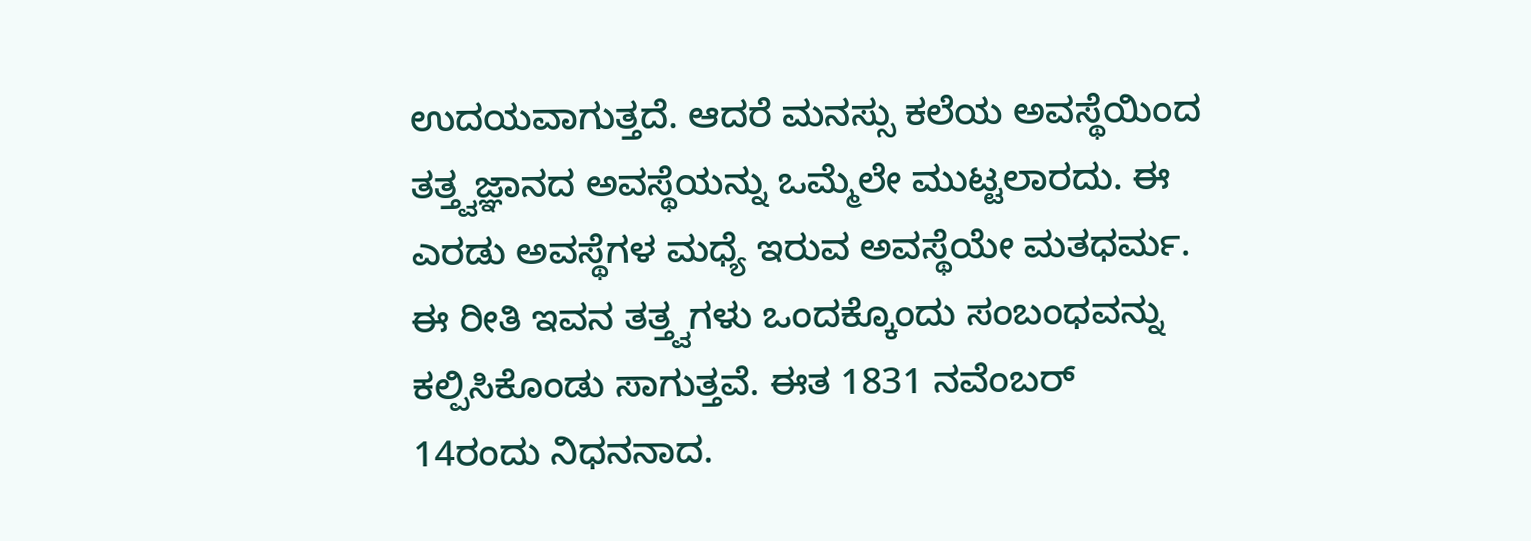ಉದಯವಾಗುತ್ತದೆ. ಆದರೆ ಮನಸ್ಸು ಕಲೆಯ ಅವಸ್ಥೆಯಿಂದ ತತ್ತ್ವಜ್ಞಾನದ ಅವಸ್ಥೆಯನ್ನು ಒಮ್ಮೆಲೇ ಮುಟ್ಟಲಾರದು. ಈ ಎರಡು ಅವಸ್ಥೆಗಳ ಮಧ್ಯೆ ಇರುವ ಅವಸ್ಥೆಯೇ ಮತಧರ್ಮ. ಈ ರೀತಿ ಇವನ ತತ್ತ್ವಗಳು ಒಂದಕ್ಕೊಂದು ಸಂಬಂಧವನ್ನು ಕಲ್ಪಿಸಿಕೊಂಡು ಸಾಗುತ್ತವೆ. ಈತ 1831 ನವೆಂಬರ್ 14ರಂದು ನಿಧನನಾದ.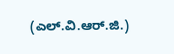(ಎಲ್.ವಿ.ಆರ್.ಜಿ.)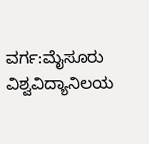ವರ್ಗ:ಮೈಸೂರು ವಿಶ್ವವಿದ್ಯಾನಿಲಯ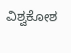ವಿಶ್ವಕೋಶ